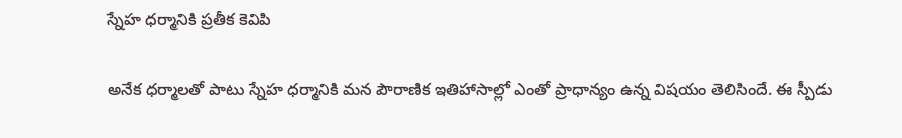స్నేహ ధర్మానికి ప్రతీక కెవిపి

అనేక ధర్మాలతో పాటు స్నేహ ధర్మానికి మన పౌరాణిక ఇతిహాసాల్లో ఎంతో ప్రాధాన్యం ఉన్న విషయం తెలిసిందే. ఈ స్పీడు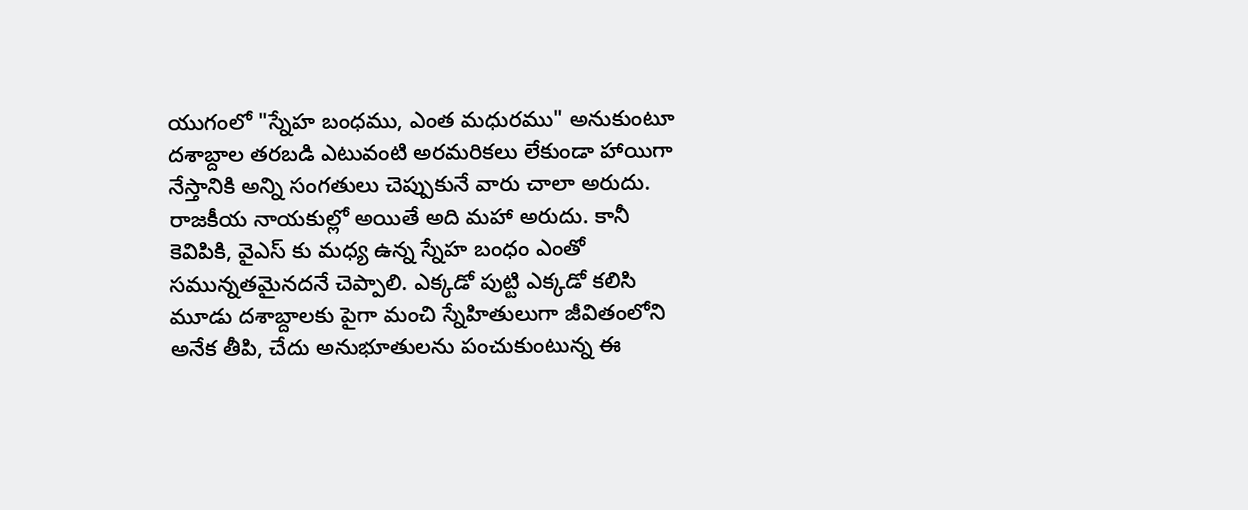యుగంలో "స్నేహ బంధము, ఎంత మధురము" అనుకుంటూ దశాబ్దాల తరబడి ఎటువంటి అరమరికలు లేకుండా హాయిగా నేస్తానికి అన్ని సంగతులు చెప్పుకునే వారు చాలా అరుదు. రాజకీయ నాయకుల్లో అయితే అది మహా అరుదు. కానీ కెవిపికి, వైఎస్ కు మధ్య ఉన్న స్నేహ బంధం ఎంతో సమున్నతమైనదనే చెప్పాలి. ఎక్కడో పుట్టి ఎక్కడో కలిసి మూడు దశాబ్దాలకు పైగా మంచి స్నేహితులుగా జీవితంలోని అనేక తీపి, చేదు అనుభూతులను పంచుకుంటున్న ఈ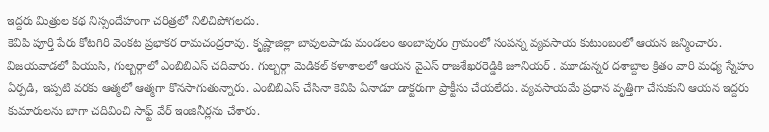ఇద్దరు మిత్రుల కథ నిస్సందేహంగా చరిత్రలో నిలిచిపోగలదు.
కెవిపి పూర్తి పేరు కోటగిరి వెంకట ప్రభాకర రామచంద్రరావు. కృష్ణాజిల్లా బావులపాడు మండలం అంబాపురం గ్రామంలో సంపన్న వ్యవసాయ కుటుంబంలో ఆయన జన్మించారు. విజయవాడలో పియుసి, గుల్బర్గాలో ఎంబిబిఎస్ చదివారు. గుల్బర్గా మెడికల్ కళాశాలలో ఆయన వైఎస్ రాజశేఖరరెడ్డికి జూనియర్ . మూడున్నర దశాబ్దాల క్రితం వారి మధ్య స్నేహం ఏర్పడి, ఇప్పటి వరకు ఆత్మలో ఆత్మగా కొనసాగుతున్నారు. ఎంబిబిఎస్ చేసినా కెవిపి ఏనాడూ డాక్టరుగా ప్రాక్టీసు చేయలేదు. వ్యవసాయమే ప్రధాన వృత్తిగా చేసుకుని ఆయన ఇద్దరు కుమారులను బాగా చదివించి సాఫ్ట్ వేర్ ఇంజినీర్లను చేశారు.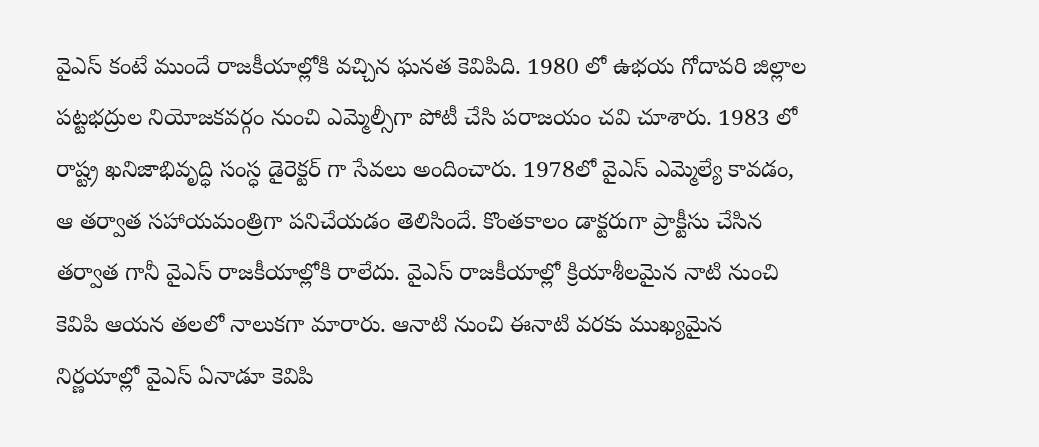వైఎస్ కంటే ముందే రాజకీయాల్లోకి వచ్చిన ఘనత కెవిపిది. 1980 లో ఉభయ గోదావరి జిల్లాల పట్టభద్రుల నియోజకవర్గం నుంచి ఎమ్మెల్సీగా పోటీ చేసి పరాజయం చవి చూశారు. 1983 లో రాష్ట్ర ఖనిజాభివృద్ధి సంస్ధ డైరెక్టర్ గా సేవలు అందించారు. 1978లో వైఎస్ ఎమ్మెల్యే కావడం, ఆ తర్వాత సహాయమంత్రిగా పనిచేయడం తెలిసిందే. కొంతకాలం డాక్టరుగా ప్రాక్టీసు చేసిన తర్వాత గానీ వైఎస్ రాజకీయాల్లోకి రాలేదు. వైఎస్ రాజకీయాల్లో క్రియాశీలమైన నాటి నుంచి కెవిపి ఆయన తలలో నాలుకగా మారారు. ఆనాటి నుంచి ఈనాటి వరకు ముఖ్యమైన నిర్ణయాల్లో వైఎస్ ఏనాడూ కెవిపి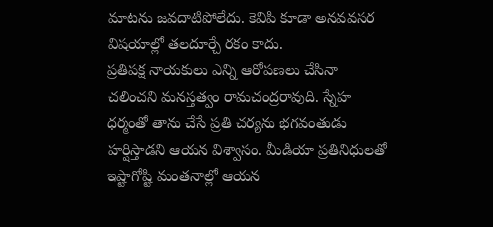మాటను జవదాటిపోలేదు. కెవిపి కూడా అనవవసర విషయాల్లో తలదూర్చే రకం కాదు.
ప్రతిపక్ష నాయకులు ఎన్ని ఆరోపణలు చేసినా చలించని మనస్తత్వం రామచంద్రరావుది. స్నేహ ధర్మంతో తాను చేసే ప్రతి చర్యను భగవంతుడు హర్షిస్తాడని ఆయన విశ్వాసం. మీడియా ప్రతినిధులతో ఇష్టాగోష్టి మంతనాల్లో ఆయన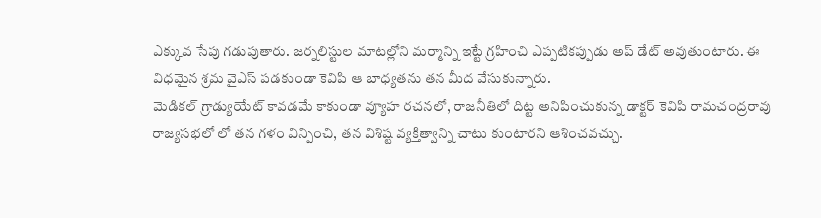ఎక్కువ సేపు గడుపుతారు. జర్నలిస్టుల మాటల్లోని మర్మాన్ని ఇట్టే గ్రహించి ఎప్పటికప్పుడు అప్ డేట్ అవుతుంటారు. ఈ విధమైన శ్రమ వైఎస్ పడకుండా కెవిపి ఆ బాధ్యతను తన మీద వేసుకున్నారు.
మెడికల్ గ్రాడ్యుయేట్ కావడమే కాకుండా వ్యూహ రచనలో, రాజనీతిలో దిట్ట అనిపించుకున్న డాక్టర్ కెవిపి రామచంద్రరావు రాజ్యసభలో లో తన గళం విన్పించి, తన విశిష్ట వ్యక్తిత్వాన్ని చాటు కుంటారని ఆశించవచ్చు.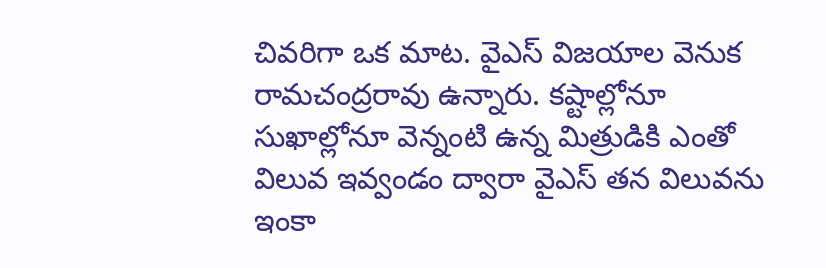చివరిగా ఒక మాట. వైఎస్ విజయాల వెనుక రామచంద్రరావు ఉన్నారు. కష్టాల్లోనూ సుఖాల్లోనూ వెన్నంటి ఉన్న మిత్రుడికి ఎంతో విలువ ఇవ్వండం ద్వారా వైఎస్ తన విలువను ఇంకా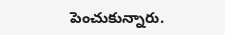పెంచుకున్నారు.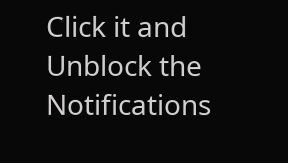Click it and Unblock the Notifications